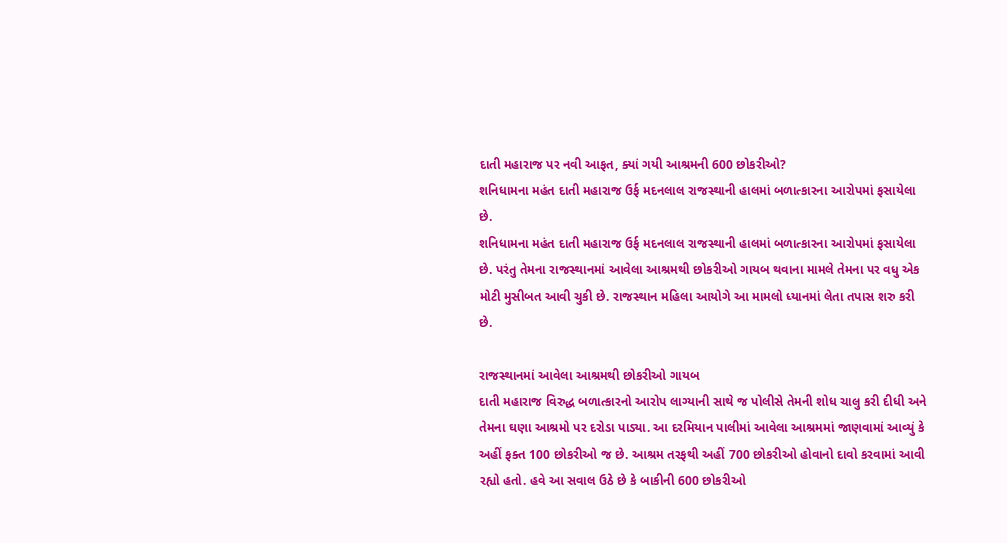દાતી મહારાજ પર નવી આફત, ક્યાં ગયી આશ્રમની 600 છોકરીઓ?
શનિધામના મહંત દાતી મહારાજ ઉર્ફ મદનલાલ રાજસ્થાની હાલમાં બળાત્કારના આરોપમાં ફસાયેલા છે.
શનિધામના મહંત દાતી મહારાજ ઉર્ફ મદનલાલ રાજસ્થાની હાલમાં બળાત્કારના આરોપમાં ફસાયેલા છે. પરંતુ તેમના રાજસ્થાનમાં આવેલા આશ્રમથી છોકરીઓ ગાયબ થવાના મામલે તેમના પર વધુ એક મોટી મુસીબત આવી ચુકી છે. રાજસ્થાન મહિલા આયોગે આ મામલો ધ્યાનમાં લેતા તપાસ શરુ કરી છે.

રાજસ્થાનમાં આવેલા આશ્રમથી છોકરીઓ ગાયબ
દાતી મહારાજ વિરુદ્ધ બળાત્કારનો આરોપ લાગ્યાની સાથે જ પોલીસે તેમની શોધ ચાલુ કરી દીધી અને તેમના ઘણા આશ્રમો પર દરોડા પાડ્યા. આ દરમિયાન પાલીમાં આવેલા આશ્રમમાં જાણવામાં આવ્યું કે અહીં ફક્ત 100 છોકરીઓ જ છે. આશ્રમ તરફથી અહીં 700 છોકરીઓ હોવાનો દાવો કરવામાં આવી રહ્યો હતો. હવે આ સવાલ ઉઠે છે કે બાકીની 600 છોકરીઓ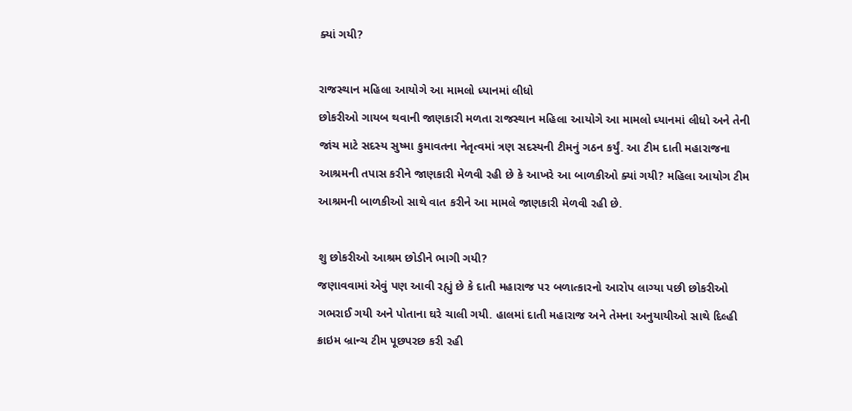ક્યાં ગયી?

રાજસ્થાન મહિલા આયોગે આ મામલો ધ્યાનમાં લીધો
છોકરીઓ ગાયબ થવાની જાણકારી મળતા રાજસ્થાન મહિલા આયોગે આ મામલો ધ્યાનમાં લીધો અને તેની જાંચ માટે સદસ્ય સુષ્મા કુમાવતના નેતૃત્વમાં ત્રણ સદસ્યની ટીમનું ગઠન કર્યું. આ ટીમ દાતી મહારાજના આશ્રમની તપાસ કરીને જાણકારી મેળવી રહી છે કે આખરે આ બાળકીઓ ક્યાં ગયી? મહિલા આયોગ ટીમ આશ્રમની બાળકીઓ સાથે વાત કરીને આ મામલે જાણકારી મેળવી રહી છે.

શુ છોકરીઓ આશ્રમ છોડીને ભાગી ગયી?
જણાવવામાં એવું પણ આવી રહ્યું છે કે દાતી મહારાજ પર બળાત્કારનો આરોપ લાગ્યા પછી છોકરીઓ ગભરાઈ ગયી અને પોતાના ઘરે ચાલી ગયી. હાલમાં દાતી મહારાજ અને તેમના અનુયાયીઓ સાથે દિલ્હી ક્રાઇમ બ્રાન્ચ ટીમ પૂછપરછ કરી રહી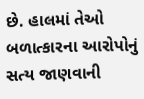છે. હાલમાં તેઓ બળાત્કારના આરોપોનું સત્ય જાણવાની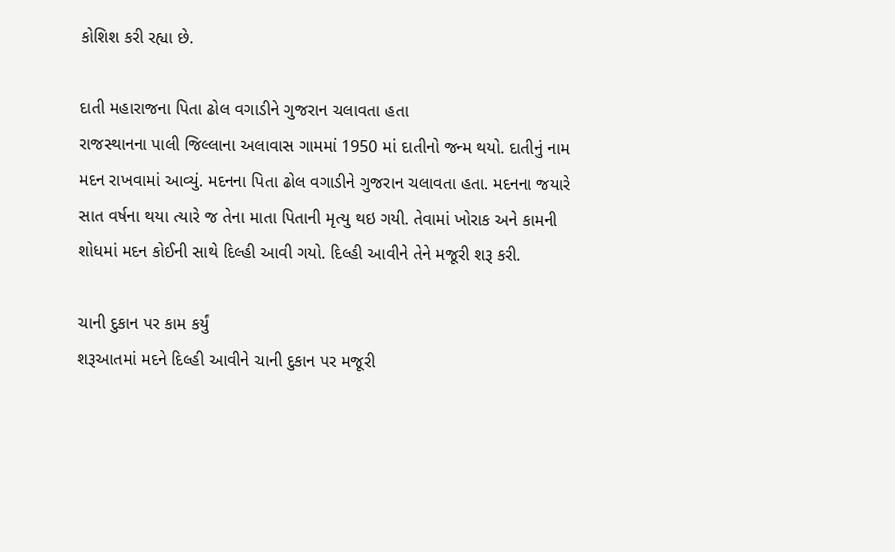કોશિશ કરી રહ્યા છે.

દાતી મહારાજના પિતા ઢોલ વગાડીને ગુજરાન ચલાવતા હતા
રાજસ્થાનના પાલી જિલ્લાના અલાવાસ ગામમાં 1950 માં દાતીનો જન્મ થયો. દાતીનું નામ મદન રાખવામાં આવ્યું. મદનના પિતા ઢોલ વગાડીને ગુજરાન ચલાવતા હતા. મદનના જયારે સાત વર્ષના થયા ત્યારે જ તેના માતા પિતાની મૃત્યુ થઇ ગયી. તેવામાં ખોરાક અને કામની શોધમાં મદન કોઈની સાથે દિલ્હી આવી ગયો. દિલ્હી આવીને તેને મજૂરી શરૂ કરી.

ચાની દુકાન પર કામ કર્યું
શરૂઆતમાં મદને દિલ્હી આવીને ચાની દુકાન પર મજૂરી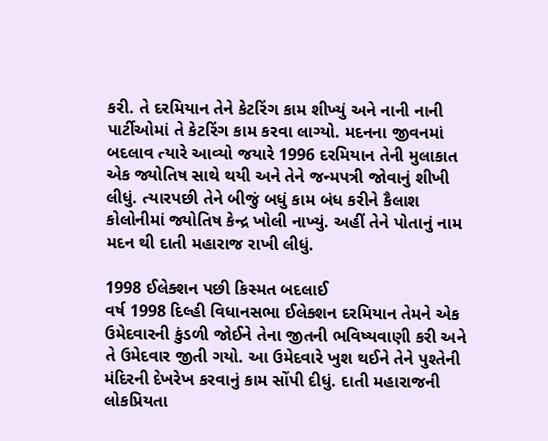કરી. તે દરમિયાન તેને કેટરિંગ કામ શીખ્યું અને નાની નાની પાર્ટીઓમાં તે કેટરિંગ કામ કરવા લાગ્યો. મદનના જીવનમાં બદલાવ ત્યારે આવ્યો જયારે 1996 દરમિયાન તેની મુલાકાત એક જ્યોતિષ સાથે થયી અને તેને જન્મપત્રી જોવાનું શીખી લીધું. ત્યારપછી તેને બીજું બધું કામ બંધ કરીને કૈલાશ કોલોનીમાં જ્યોતિષ કેન્દ્ર ખોલી નાખ્યું. અહીં તેને પોતાનું નામ મદન થી દાતી મહારાજ રાખી લીધું.

1998 ઈલેક્શન પછી કિસ્મત બદલાઈ
વર્ષ 1998 દિલ્હી વિધાનસભા ઈલેક્શન દરમિયાન તેમને એક ઉમેદવારની કુંડળી જોઈને તેના જીતની ભવિષ્યવાણી કરી અને તે ઉમેદવાર જીતી ગયો. આ ઉમેદવારે ખુશ થઈને તેને પુશ્તેની મંદિરની દેખરેખ કરવાનું કામ સોંપી દીધું. દાતી મહારાજની લોકપ્રિયતા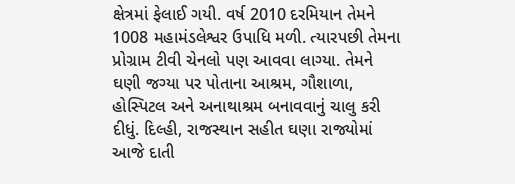ક્ષેત્રમાં ફેલાઈ ગયી. વર્ષ 2010 દરમિયાન તેમને 1008 મહામંડલેશ્વર ઉપાધિ મળી. ત્યારપછી તેમના પ્રોગ્રામ ટીવી ચેનલો પણ આવવા લાગ્યા. તેમને ઘણી જગ્યા પર પોતાના આશ્રમ, ગૌશાળા, હોસ્પિટલ અને અનાથાશ્રમ બનાવવાનું ચાલુ કરી દીધું. દિલ્હી, રાજસ્થાન સહીત ઘણા રાજ્યોમાં આજે દાતી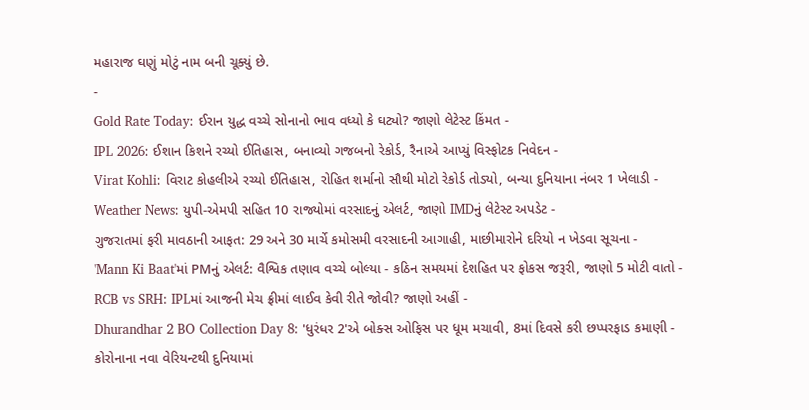મહારાજ ઘણું મોટું નામ બની ચૂક્યું છે.
-
Gold Rate Today: ઈરાન યુદ્ધ વચ્ચે સોનાનો ભાવ વધ્યો કે ઘટ્યો? જાણો લેટેસ્ટ કિંમત -
IPL 2026: ઈશાન કિશને રચ્યો ઈતિહાસ, બનાવ્યો ગજબનો રેકોર્ડ, રૈનાએ આપ્યું વિસ્ફોટક નિવેદન -
Virat Kohli: વિરાટ કોહલીએ રચ્યો ઈતિહાસ, રોહિત શર્માનો સૌથી મોટો રેકોર્ડ તોડ્યો, બન્યા દુનિયાના નંબર 1 ખેલાડી -
Weather News: યુપી-એમપી સહિત 10 રાજ્યોમાં વરસાદનું એલર્ટ, જાણો IMDનું લેટેસ્ટ અપડેટ -
ગુજરાતમાં ફરી માવઠાની આફત: 29 અને 30 માર્ચે કમોસમી વરસાદની આગાહી, માછીમારોને દરિયો ન ખેડવા સૂચના -
'Mann Ki Baat'માં PMનું એલર્ટ: વૈશ્વિક તણાવ વચ્ચે બોલ્યા - કઠિન સમયમાં દેશહિત પર ફોકસ જરૂરી, જાણો 5 મોટી વાતો -
RCB vs SRH: IPLમાં આજની મેચ ફ્રીમાં લાઈવ કેવી રીતે જોવી? જાણો અહીં -
Dhurandhar 2 BO Collection Day 8: 'ધુરંધર 2'એ બોક્સ ઓફિસ પર ધૂમ મચાવી, 8માં દિવસે કરી છપ્પરફાડ કમાણી -
કોરોનાના નવા વેરિયન્ટથી દુનિયામાં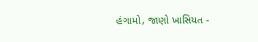હંગામો, જાણો ખાસિયત -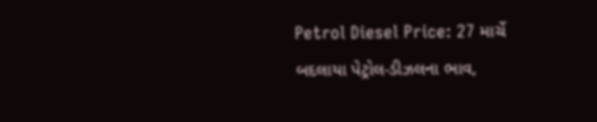Petrol Diesel Price: 27 માર્ચે બદલાયા પેટ્રોલ-ડીઝલના ભાવ,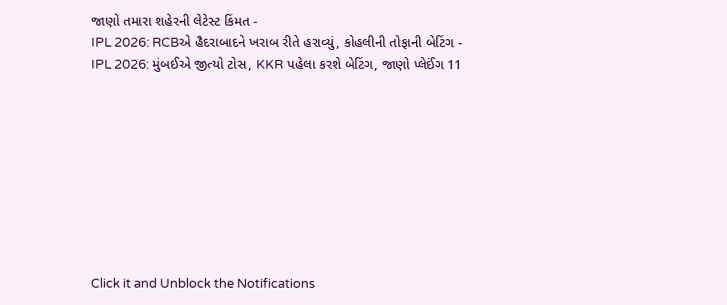જાણો તમારા શહેરની લેટેસ્ટ કિંમત -
IPL 2026: RCBએ હૈદરાબાદને ખરાબ રીતે હરાવ્યું, કોહલીની તોફાની બેટિંગ -
IPL 2026: મુંબઈએ જીત્યો ટોસ, KKR પહેલા કરશે બેટિંગ, જાણો પ્લેઈંગ 11









Click it and Unblock the Notifications